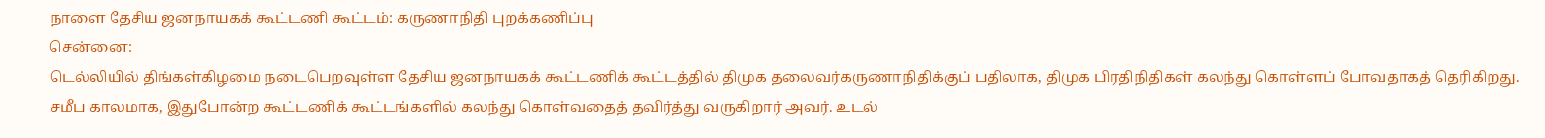நாளை தேசிய ஜனநாயகக் கூட்டணி கூட்டம்: கருணாநிதி புறக்கணிப்பு
சென்னை:
டெல்லியில் திங்கள்கிழமை நடைபெறவுள்ள தேசிய ஜனநாயகக் கூட்டணிக் கூட்டத்தில் திமுக தலைவர்கருணாநிதிக்குப் பதிலாக, திமுக பிரதிநிதிகள் கலந்து கொள்ளப் போவதாகத் தெரிகிறது.
சமீப காலமாக, இதுபோன்ற கூட்டணிக் கூட்டங்களில் கலந்து கொள்வதைத் தவிர்த்து வருகிறார் அவர். உடல்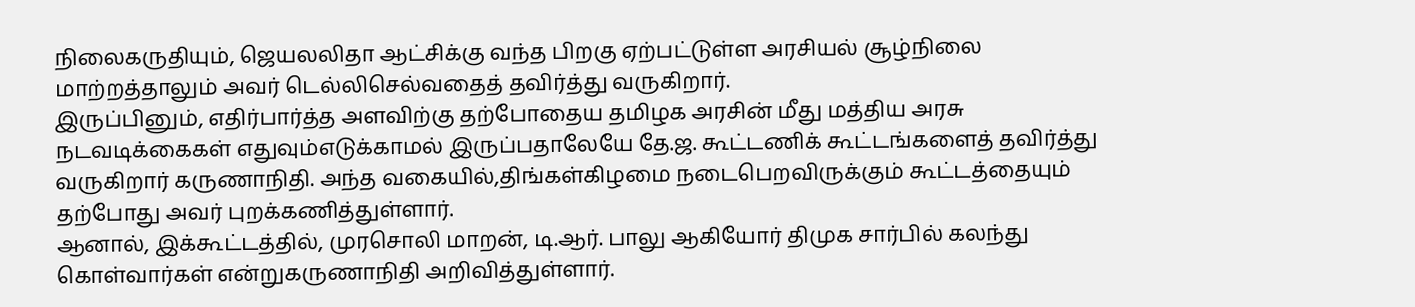நிலைகருதியும், ஜெயலலிதா ஆட்சிக்கு வந்த பிறகு ஏற்பட்டுள்ள அரசியல் சூழ்நிலை மாற்றத்தாலும் அவர் டெல்லிசெல்வதைத் தவிர்த்து வருகிறார்.
இருப்பினும், எதிர்பார்த்த அளவிற்கு தற்போதைய தமிழக அரசின் மீது மத்திய அரசு நடவடிக்கைகள் எதுவும்எடுக்காமல் இருப்பதாலேயே தே.ஜ. கூட்டணிக் கூட்டங்களைத் தவிர்த்து வருகிறார் கருணாநிதி. அந்த வகையில்,திங்கள்கிழமை நடைபெறவிருக்கும் கூட்டத்தையும் தற்போது அவர் புறக்கணித்துள்ளார்.
ஆனால், இக்கூட்டத்தில், முரசொலி மாறன், டி.ஆர். பாலு ஆகியோர் திமுக சார்பில் கலந்து கொள்வார்கள் என்றுகருணாநிதி அறிவித்துள்ளார்.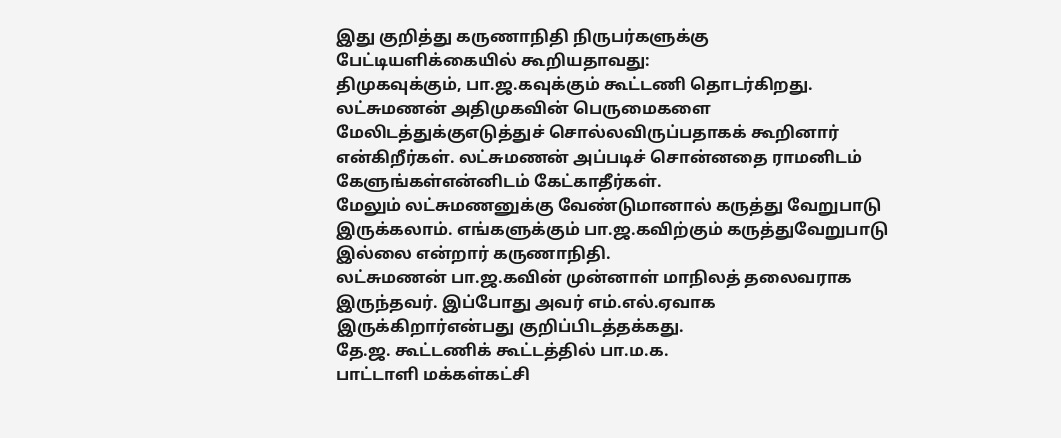இது குறித்து கருணாநிதி நிருபர்களுக்கு பேட்டியளிக்கையில் கூறியதாவது:
திமுகவுக்கும், பா.ஜ.கவுக்கும் கூட்டணி தொடர்கிறது. லட்சுமணன் அதிமுகவின் பெருமைகளை மேலிடத்துக்குஎடுத்துச் சொல்லவிருப்பதாகக் கூறினார் என்கிறீர்கள். லட்சுமணன் அப்படிச் சொன்னதை ராமனிடம் கேளுங்கள்என்னிடம் கேட்காதீர்கள்.
மேலும் லட்சுமணனுக்கு வேண்டுமானால் கருத்து வேறுபாடு இருக்கலாம். எங்களுக்கும் பா.ஜ.கவிற்கும் கருத்துவேறுபாடு இல்லை என்றார் கருணாநிதி.
லட்சுமணன் பா.ஜ.கவின் முன்னாள் மாநிலத் தலைவராக இருந்தவர். இப்போது அவர் எம்.எல்.ஏவாக இருக்கிறார்என்பது குறிப்பிடத்தக்கது.
தே.ஜ. கூட்டணிக் கூட்டத்தில் பா.ம.க.
பாட்டாளி மக்கள்கட்சி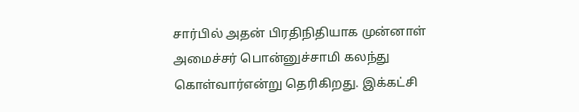சார்பில் அதன் பிரதிநிதியாக முன்னாள் அமைச்சர் பொன்னுச்சாமி கலந்து கொள்வார்என்று தெரிகிறது. இக்கட்சி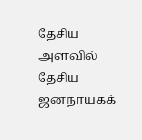தேசிய அளவில் தேசிய ஜனநாயகக்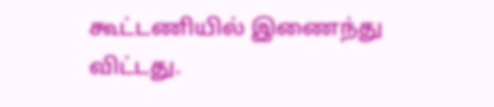கூட்டணியில் இணைந்து விட்டது.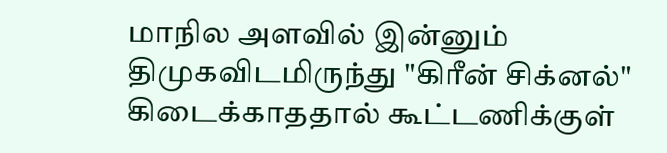மாநில அளவில் இன்னும் திமுகவிடமிருந்து "கிரீன் சிக்னல்" கிடைக்காததால் கூட்டணிக்குள்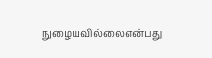நுழையவில்லைஎன்பது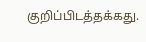குறிப்பிடத்தக்கது.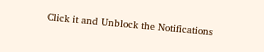Click it and Unblock the Notifications